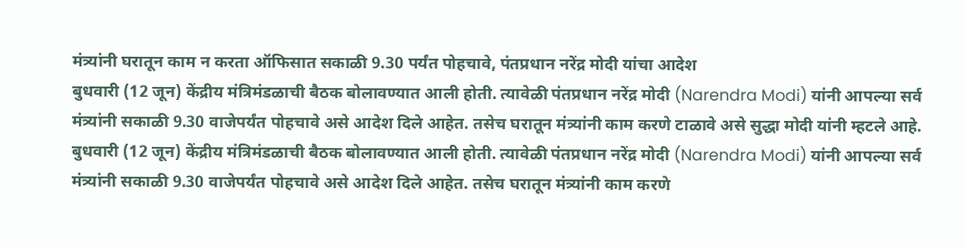मंत्र्यांनी घरातून काम न करता ऑफिसात सकाळी 9.30 पर्यंत पोहचावे, पंतप्रधान नरेंद्र मोदी यांचा आदेश
बुधवारी (12 जून) केंद्रीय मंत्रिमंडळाची बैठक बोलावण्यात आली होती. त्यावेळी पंतप्रधान नरेंद्र मोदी (Narendra Modi) यांनी आपल्या सर्व मंत्र्यांनी सकाळी 9.30 वाजेपर्यंत पोहचावे असे आदेश दिले आहेत. तसेच घरातून मंत्र्यांनी काम करणे टाळावे असे सुद्धा मोदी यांनी म्हटले आहे.
बुधवारी (12 जून) केंद्रीय मंत्रिमंडळाची बैठक बोलावण्यात आली होती. त्यावेळी पंतप्रधान नरेंद्र मोदी (Narendra Modi) यांनी आपल्या सर्व मंत्र्यांनी सकाळी 9.30 वाजेपर्यंत पोहचावे असे आदेश दिले आहेत. तसेच घरातून मंत्र्यांनी काम करणे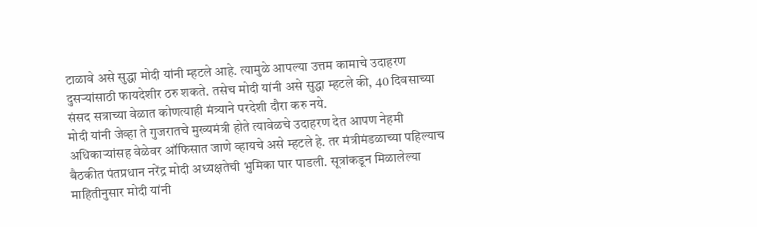टाळावे असे सुद्धा मोदी यांनी म्हटले आहे. त्यामुळे आपल्या उत्तम कामाचे उदाहरण दुसऱ्यांसाठी फायदेशीर ठरु शकते. तसेच मोदी यांनी असे सुद्धा म्हटले की, 40 दिवसाच्या संसद सत्राच्या वेळात कोणत्याही मंत्र्याने परदेशी दौरा करु नये.
मोदी यांनी जेव्हा ते गुजरातचे मुख्यमंत्री होते त्यावेळचे उदाहरण देत आपण नेहमी अधिकाऱ्यांसह वेळेवर ऑफिसात जाणे व्हायचे असे म्हटले हे. तर मंत्रीमंडळाच्या पहिल्याच बैठकीत पंतप्रधान नरेंद्र मोदी अध्यक्षतेची भुमिका पार पाडली. सूत्रांकडून मिळालेल्या माहितीनुसार मोदी यांनी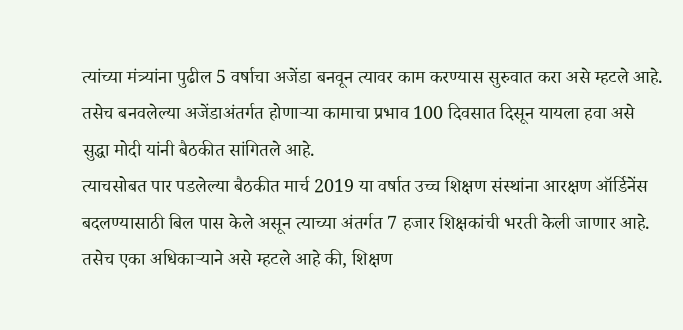त्यांच्या मंत्र्यांना पुढील 5 वर्षाचा अजेंडा बनवून त्यावर काम करण्यास सुरुवात करा असे म्हटले आहे. तसेच बनवलेल्या अजेंडाअंतर्गत होणाऱ्या कामाचा प्रभाव 100 दिवसात दिसून यायला हवा असे सुद्धा मोदी यांनी बैठकीत सांगितले आहे.
त्याचसोबत पार पडलेल्या बैठकीत मार्च 2019 या वर्षात उच्च शिक्षण संस्थांना आरक्षण ऑर्डिनेंस बदलण्यासाठी बिल पास केले असून त्याच्या अंतर्गत 7 हजार शिक्षकांची भरती केली जाणार आहे. तसेच एका अधिकाऱ्याने असे म्हटले आहे की, शिक्षण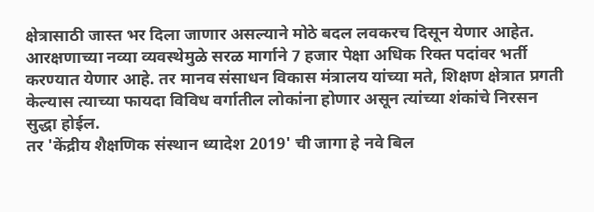क्षेत्रासाठी जास्त भर दिला जाणार असल्याने मोठे बदल लवकरच दिसून येणार आहेत. आरक्षणाच्या नव्या व्यवस्थेमुळे सरळ मार्गाने 7 हजार पेक्षा अधिक रिक्त पदांवर भर्ती करण्यात येणार आहे. तर मानव संसाधन विकास मंत्रालय यांच्या मते, शिक्षण क्षेत्रात प्रगती केल्यास त्याच्या फायदा विविध वर्गातील लोकांना होणार असून त्यांच्या शंकांचे निरसन सुद्धा होईल.
तर 'केंद्रीय शैक्षणिक संस्थान ध्यादेश 2019' ची जागा हे नवे बिल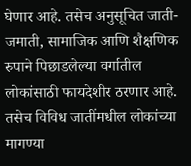घेणार आहे. तसेच अनुसूचित जाती-जमाती, सामाजिक आणि शैक्षणिक रुपाने पिछाडलेल्या वर्गातील लोकांसाठी फायदेशीर ठरणार आहे. तसेच विविध जातींमधील लोकांच्या मागण्या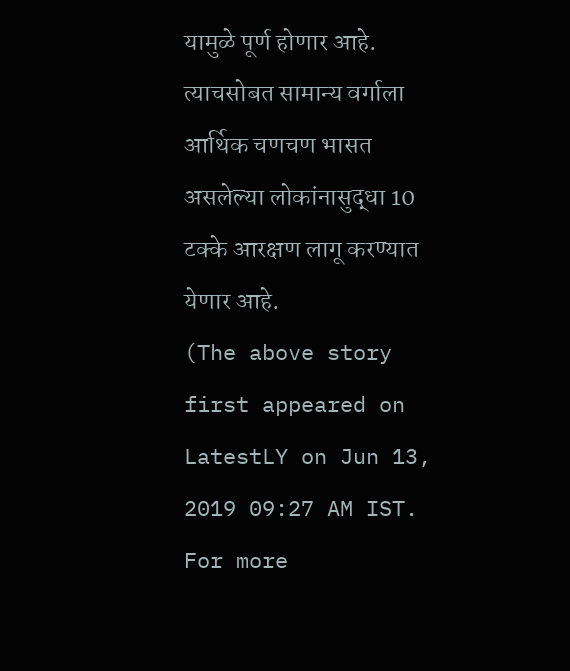यामुळे पूर्ण होणार आहे. त्याचसोबत सामान्य वर्गाला आर्थिक चणचण भासत असलेल्या लोकांनासुद्धा 10 टक्के आरक्षण लागू करण्यात येणार आहे.
(The above story first appeared on LatestLY on Jun 13, 2019 09:27 AM IST. For more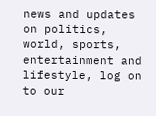news and updates on politics, world, sports, entertainment and lifestyle, log on to our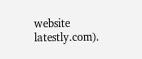website latestly.com).